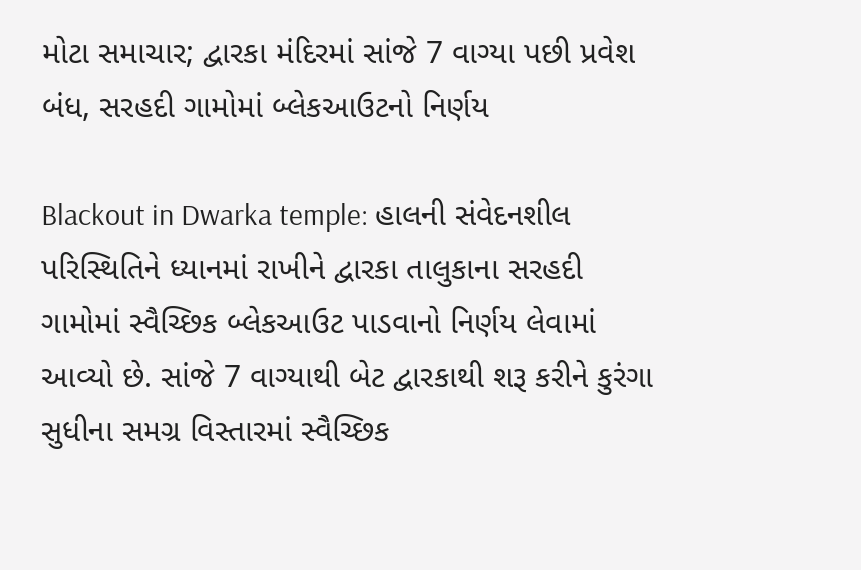મોટા સમાચાર; દ્વારકા મંદિરમાં સાંજે 7 વાગ્યા પછી પ્રવેશ બંધ, સરહદી ગામોમાં બ્લેકઆઉટનો નિર્ણય

Blackout in Dwarka temple: હાલની સંવેદનશીલ પરિસ્થિતિને ધ્યાનમાં રાખીને દ્વારકા તાલુકાના સરહદી ગામોમાં સ્વૈચ્છિક બ્લેકઆઉટ પાડવાનો નિર્ણય લેવામાં આવ્યો છે. સાંજે 7 વાગ્યાથી બેટ દ્વારકાથી શરૂ કરીને કુરંગા સુધીના સમગ્ર વિસ્તારમાં સ્વૈચ્છિક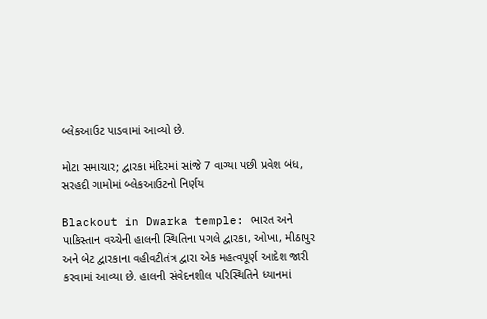બ્લેકઆઉટ પાડવામાં આવ્યો છે.

મોટા સમાચાર; દ્વારકા મંદિરમાં સાંજે 7 વાગ્યા પછી પ્રવેશ બંધ, સરહદી ગામોમાં બ્લેકઆઉટનો નિર્ણય

Blackout in Dwarka temple: ભારત અને પાકિસ્તાન વચ્ચેની હાલની સ્થિતિના પગલે દ્વારકા, ઓખા, મીઠાપુર અને બેટ દ્વારકાના વહીવટીતંત્ર દ્વારા એક મહત્વપૂર્ણ આદેશ જારી કરવામાં આવ્યા છે. હાલની સંવેદનશીલ પરિસ્થિતિને ધ્યાનમાં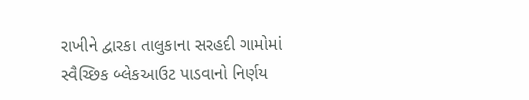રાખીને દ્વારકા તાલુકાના સરહદી ગામોમાં સ્વૈચ્છિક બ્લેકઆઉટ પાડવાનો નિર્ણય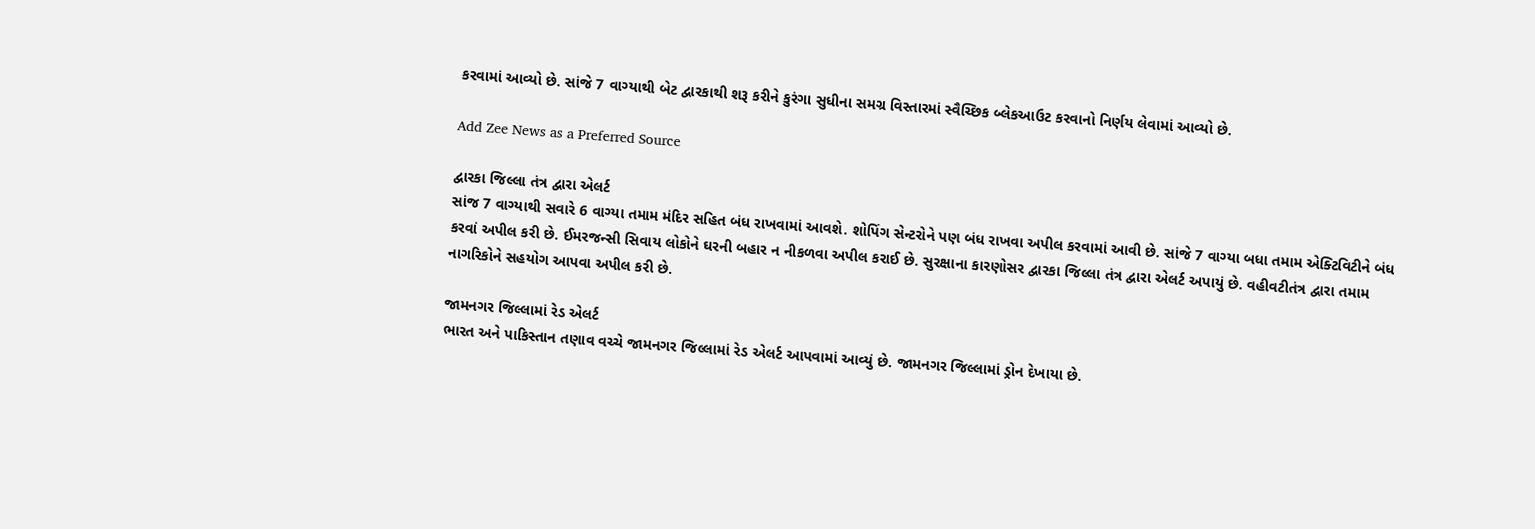કરવામાં આવ્યો છે. સાંજે 7 વાગ્યાથી બેટ દ્વારકાથી શરૂ કરીને કુરંગા સુધીના સમગ્ર વિસ્તારમાં સ્વૈચ્છિક બ્લેકઆઉટ કરવાનો નિર્ણય લેવામાં આવ્યો છે.

Add Zee News as a Preferred Source

દ્વારકા જિલ્લા તંત્ર દ્વારા એલર્ટ
સાંજ 7 વાગ્યાથી સવારે 6 વાગ્યા તમામ મંદિર સહિત બંધ રાખવામાં આવશે. શોપિંગ સેન્ટરોને પણ બંધ રાખવા અપીલ કરવામાં આવી છે. સાંજે 7 વાગ્યા બધા તમામ એક્ટિવિટીને બંધ કરવાં અપીલ કરી છે. ઈમરજન્સી સિવાય લોકોને ઘરની બહાર ન નીકળવા અપીલ કરાઈ છે. સુરક્ષાના કારણોસર દ્વારકા જિલ્લા તંત્ર દ્વારા એલર્ટ અપાયું છે. વહીવટીતંત્ર દ્વારા તમામ નાગરિકોને સહયોગ આપવા અપીલ કરી છે.

જામનગર જિલ્લામાં રેડ એલર્ટ
ભારત અને પાકિસ્તાન તણાવ વચ્ચે જામનગર જિલ્લામાં રેડ એલર્ટ આપવામાં આવ્યું છે. જામનગર જિલ્લામાં ડ્રોન દેખાયા છે.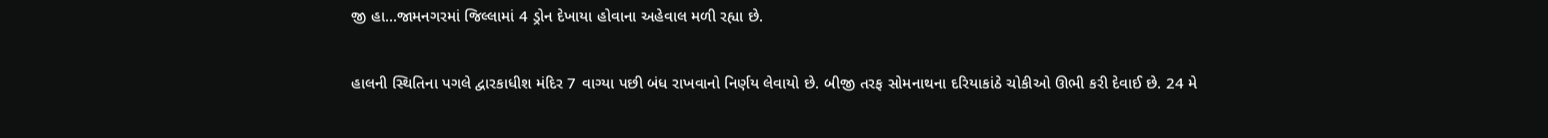જી હા...જામનગરમાં જિલ્લામાં 4 ડ્રોન દેખાયા હોવાના અહેવાલ મળી રહ્યા છે.

હાલની સ્થિતિના પગલે દ્વારકાધીશ મંદિર 7 વાગ્યા પછી બંધ રાખવાનો નિર્ણય લેવાયો છે. બીજી તરફ સોમનાથના દરિયાકાંઠે ચોકીઓ ઊભી કરી દેવાઈ છે. 24 મે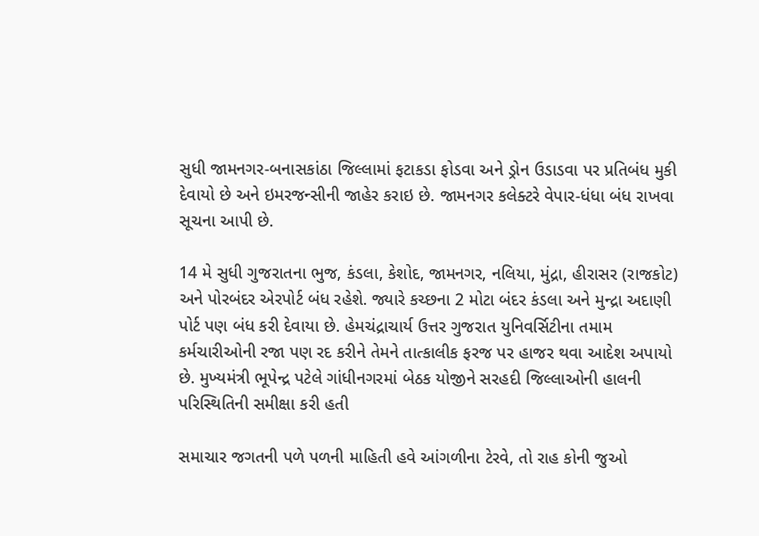સુધી જામનગર-બનાસકાંઠા જિલ્લામાં ફટાકડા ફોડવા અને ડ્રોન ઉડાડવા પર પ્રતિબંધ મુકી દેવાયો છે અને ઇમરજન્સીની જાહેર કરાઇ છે. જામનગર કલેક્ટરે વેપાર-ધંધા બંધ રાખવા સૂચના આપી છે.

14 મે સુધી ગુજરાતના ભુજ, કંડલા, કેશોદ, જામનગર, નલિયા, મુંદ્રા, હીરાસર (રાજકોટ) અને પોરબંદર એરપોર્ટ બંધ રહેશે. જ્યારે કચ્છના 2 મોટા બંદર કંડલા અને મુન્દ્રા અદાણી પોર્ટ પણ બંધ કરી દેવાયા છે. હેમચંદ્રાચાર્ય ઉત્તર ગુજરાત યુનિવર્સિટીના તમામ કર્મચારીઓની રજા પણ રદ કરીને તેમને તાત્કાલીક ફરજ પર હાજર થવા આદેશ અપાયો છે. મુખ્યમંત્રી ભૂપેન્દ્ર પટેલે ગાંધીનગરમાં બેઠક યોજીને સરહદી જિલ્લાઓની હાલની પરિસ્થિતિની સમીક્ષા કરી હતી

સમાચાર જગતની પળે પળની માહિતી હવે આંગળીના ટેરવે, તો રાહ કોની જુઓ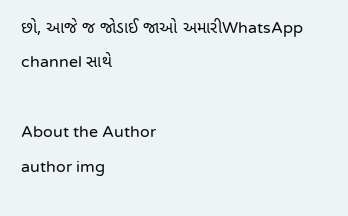છો, આજે જ જોડાઈ જાઓ અમારીWhatsApp channel સાથે

About the Author
author img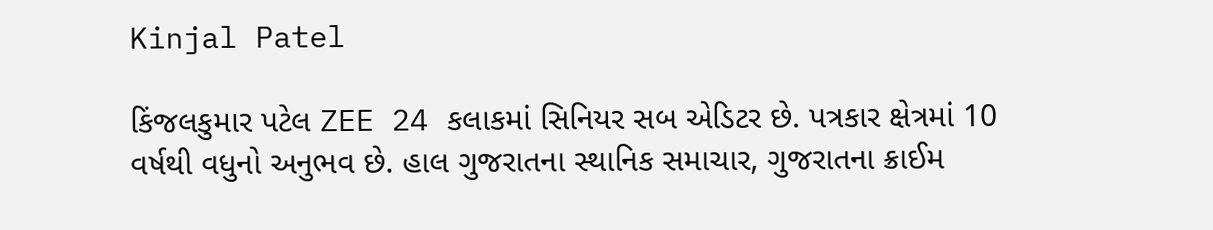Kinjal Patel

કિંજલકુમાર પટેલ ZEE 24 કલાકમાં સિનિયર સબ એડિટર છે. પત્રકાર ક્ષેત્રમાં 10 વર્ષથી વધુનો અનુભવ છે. હાલ ગુજરાતના સ્થાનિક સમાચાર, ગુજરાતના ક્રાઈમ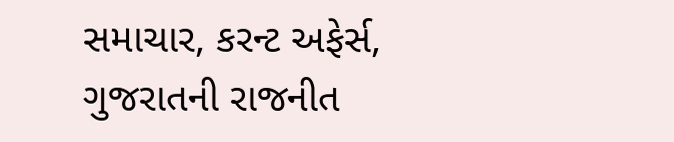સમાચાર, કરન્ટ અફેર્સ, ગુજરાતની રાજનીત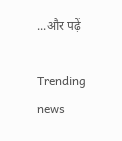...और पढ़ें

Trending news